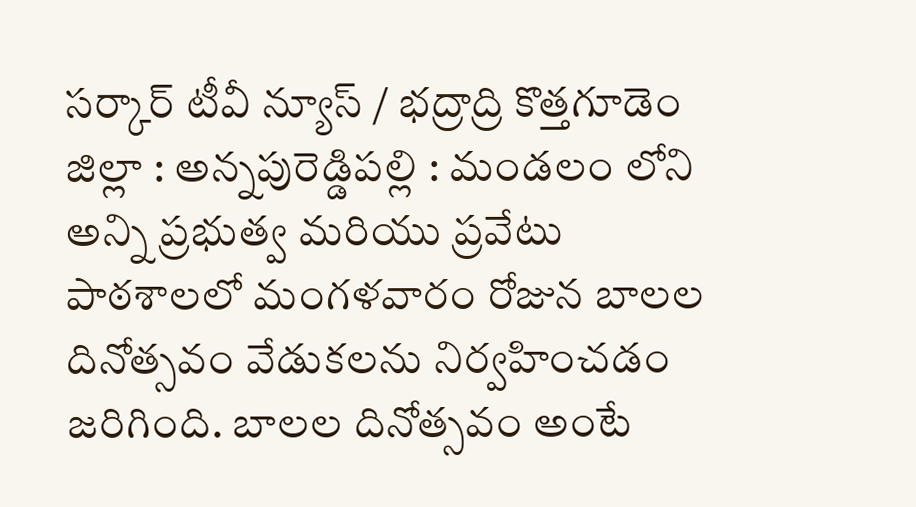సర్కార్ టీవీ న్యూస్ / భద్రాద్రి కొత్తగూడెం జిల్లా : అన్నపురెడ్డిపల్లి : మండలం లోని అన్ని ప్రభుత్వ మరియు ప్రవేటు పాఠశాలలో మంగళవారం రోజున బాలల దినోత్సవం వేడుకలను నిర్వహించడం జరిగింది. బాలల దినోత్సవం అంటే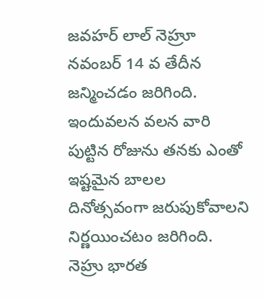జవహర్ లాల్ నెహ్రూ నవంబర్ 14 వ తేదీన జన్మించడం జరిగింది. ఇందువలన వలన వారి పుట్టిన రోజును తనకు ఎంతో ఇష్టమైన బాలల దినోత్సవంగా జరుపుకోవాలని నిర్ణయించటం జరిగింది. నెహ్రు భారత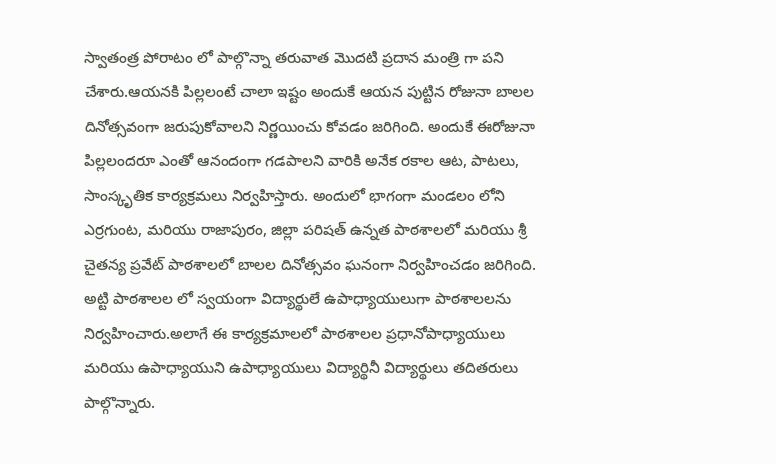స్వాతంత్ర పోరాటం లో పాల్గొన్నా తరువాత మొదటి ప్రదాన మంత్రి గా పని చేశారు.ఆయనకి పిల్లలంటే చాలా ఇష్టం అందుకే ఆయన పుట్టిన రోజునా బాలల దినోత్సవంగా జరుపుకోవాలని నిర్ణయించు కోవడం జరిగింది. అందుకే ఈరోజునా పిల్లలందరూ ఎంతో ఆనందంగా గడపాలని వారికి అనేక రకాల ఆట, పాటలు, సాంస్కృతిక కార్యక్రమలు నిర్వహిస్తారు. అందులో భాగంగా మండలం లోని ఎర్రగుంట, మరియు రాజాపురం, జిల్లా పరిషత్ ఉన్నత పాఠశాలలో మరియు శ్రీ చైతన్య ప్రవేట్ పాఠశాలలో బాలల దినోత్సవం ఘనంగా నిర్వహించడం జరిగింది. అట్టి పాఠశాలల లో స్వయంగా విద్యార్థులే ఉపాధ్యాయులుగా పాఠశాలలను నిర్వహించారు.అలాగే ఈ కార్యక్రమాలలో పాఠశాలల ప్రధానోపాధ్యాయులు మరియు ఉపాధ్యాయుని ఉపాధ్యాయులు విద్యార్థినీ విద్యార్థులు తదితరులు పాల్గొన్నారు.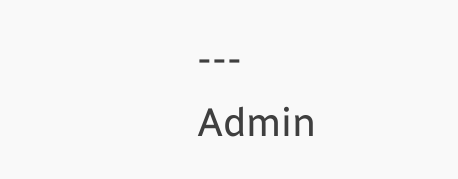---
Admin